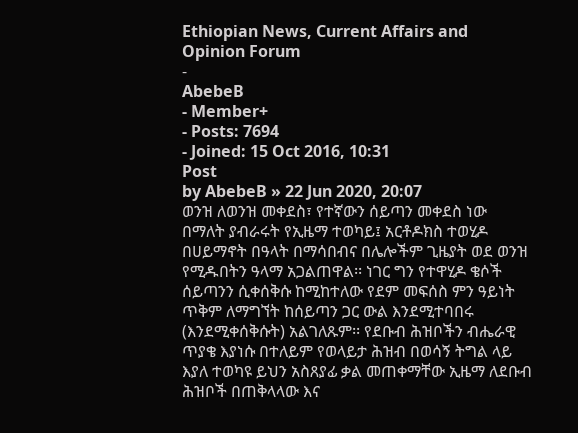Ethiopian News, Current Affairs and Opinion Forum
-
AbebeB
- Member+
- Posts: 7694
- Joined: 15 Oct 2016, 10:31
Post
by AbebeB » 22 Jun 2020, 20:07
ወንዝ ለወንዝ መቀደስ፣ የተኛውን ሰይጣን መቀደስ ነው በማለት ያብራሩት የኢዜማ ተወካይ፤ አርቶዶክስ ተወሂዶ በሀይማኖት በዓላት በማሳበብና በሌሎችም ጊዜያት ወደ ወንዝ የሚዱበትን ዓላማ አጋልጠዋል፡፡ ነገር ግን የተዋሂዶ ቄሶች ሰይጣንን ሲቀሰቅሱ ከሚከተለው የደም መፍሰስ ምን ዓይነት ጥቅም ለማግኘት ከሰይጣን ጋር ውል እንደሚተባበሩ (እንደሚቀሰቅሱት) አልገለጹም፡፡ የደቡብ ሕዝቦችን ብሔራዊ ጥያቄ እያነሱ በተለይም የወላይታ ሕዝብ በወሳኝ ትግል ላይ እያለ ተወካዩ ይህን አስጸያፊ ቃል መጠቀማቸው ኢዜማ ለደቡብ ሕዝቦች በጠቅላላው እና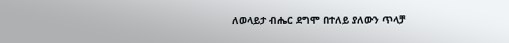ለወላይታ ብሔር ደግሞ በተለይ ያለውን ጥላቻ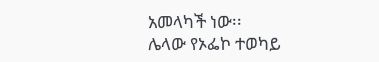አመላካች ነው፡፡
ሌላው የኦፌኮ ተወካይ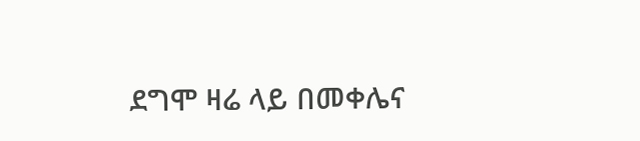ደግሞ ዛሬ ላይ በመቀሌና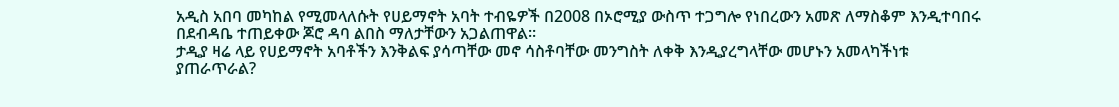አዲስ አበባ መካከል የሚመላለሱት የሀይማኖት አባት ተብዬዎች በ2008 በኦሮሚያ ውስጥ ተጋግሎ የነበረውን አመጽ ለማስቆም እንዲተባበሩ በደብዳቤ ተጠይቀው ጆሮ ዳባ ልበስ ማለታቸውን አጋልጠዋል፡፡
ታዲያ ዛሬ ላይ የሀይማኖት አባቶችን እንቅልፍ ያሳጣቸው መኖ ሳስቶባቸው መንግስት ለቀቅ እንዲያረግላቸው መሆኑን አመላካችነቱ ያጠራጥራል?